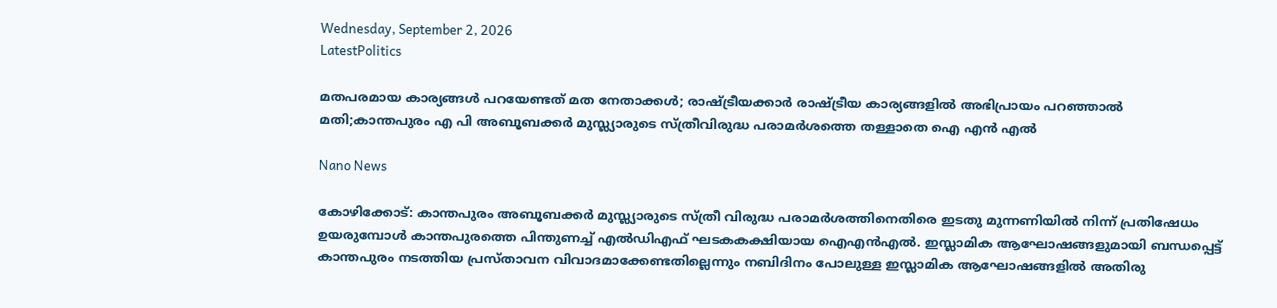Wednesday, September 2, 2026
LatestPolitics

മതപരമായ കാര്യങ്ങൾ പറയേണ്ടത് മത നേതാക്കൾ; രാഷ്ട്രീയക്കാർ രാഷ്ട്രീയ കാര്യങ്ങളിൽ അഭിപ്രായം പറഞ്ഞാൽ മതി;കാന്തപുരം എ പി അബൂബക്കർ മുസ്ല്യാരുടെ സ്ത്രീവിരുദ്ധ പരാമർശത്തെ തള്ളാതെ ഐ എൻ എൽ

Nano News

കോഴിക്കോട്: കാന്തപുരം അബൂബക്കർ മുസ്ല്യാരുടെ സ്ത്രീ വിരുദ്ധ പരാമർശത്തിനെതിരെ ഇടതു മുന്നണിയിൽ നിന്ന് പ്രതിഷേധം ഉയരുമ്പോൾ കാന്തപുരത്തെ പിന്തുണച്ച് എൽഡിഎഫ് ഘടകകക്ഷിയായ ഐഎൻഎൽ. ഇസ്ലാമിക ആഘോഷങ്ങളുമായി ബന്ധപ്പെട്ട് കാന്തപുരം നടത്തിയ പ്രസ്താവന വിവാദമാക്കേണ്ടതില്ലെന്നും നബിദിനം പോലുള്ള ഇസ്ലാമിക ആഘോഷങ്ങളിൽ അതിരു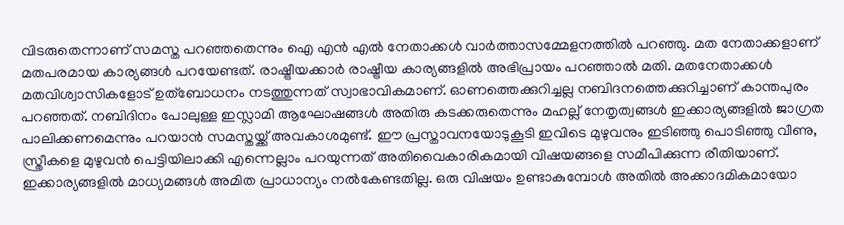വിടരുതെന്നാണ് സമസ്ത പറഞ്ഞതെന്നും ഐ എൻ എൽ നേതാക്കൾ വാർത്താസമ്മേളനത്തിൽ പറഞ്ഞു. മത നേതാക്കളാണ് മതപരമായ കാര്യങ്ങൾ പറയേണ്ടത്. രാഷ്ട്രീയക്കാർ രാഷ്ട്രീയ കാര്യങ്ങളിൽ അഭിപ്രായം പറഞ്ഞാൽ മതി. മതനേതാക്കൾ മതവിശ്വാസികളോട് ഉത്ബോധനം നടത്തുന്നത് സ്വാഭാവികമാണ്. ഓണത്തെക്കുറിച്ചല്ല നബിദനത്തെക്കുറിച്ചാണ് കാന്തപുരം പറഞ്ഞത്. നബിദിനം പോലുള്ള ഇസ്ലാമി ആഘോഷങ്ങൾ അതിരു കടക്കരുതെന്നും മഹല്ല് നേതൃത്വങ്ങൾ ഇക്കാര്യങ്ങളിൽ ജാഗ്രത പാലിക്കണമെന്നും പറയാൻ സമസ്തയ്ക്ക് അവകാശമുണ്ട്. ഈ പ്രസ്താവനയോടുകൂടി ഇവിടെ മുഴുവനും ഇടിഞ്ഞു പൊടിഞ്ഞു വീണു, സ്ത്രീകളെ മുഴുവൻ പെട്ടിയിലാക്കി എന്നെല്ലാം പറയുന്നത് അതിവൈകാരികമായി വിഷയങ്ങളെ സമീപിക്കുന്ന രീതിയാണ്. ഇക്കാര്യങ്ങളിൽ മാധ്യമങ്ങൾ അമിത പ്രാധാന്യം നൽകേണ്ടതില്ല. ഒരു വിഷയം ഉണ്ടാകുമ്പോൾ അതിൽ അക്കാദമികമായോ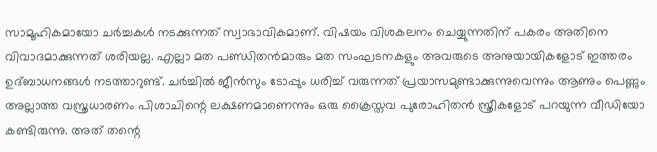സാമൂഹികമായോ ചർച്ചകൾ നടക്കുന്നത് സ്വാഭാവികമാണ്. വിഷയം വിശകലനം ചെയ്യുന്നതിന് പകരം അതിനെ വിവാദമാക്കുന്നത് ശരിയല്ല. എല്ലാ മത പണ്ഡിതൻമാരും മത സംഘടനകളും അവരുടെ അനുയായികളോട് ഇത്തരം ഉദ്ബാധനങ്ങൾ നടത്താറുണ്ട്. ചർച്ചിൽ ജീൻസും ടോപ്പും ധരിച്ച് വരുന്നത് പ്രയാസമുണ്ടാക്കുന്നുവെന്നും ആണും പെണ്ണും അല്ലാത്ത വസ്ത്രധാരണം പിശാചിന്റെ ലക്ഷണമാണെന്നും ഒരു ക്രൈസ്തവ പുരോഹിതൻ സ്ത്രീകളോട് പറയുന്ന വീഡിയോ കണ്ടിരുന്നു. അത് തന്റെ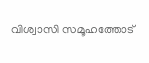വിശ്വാസി സമൂഹത്തോട്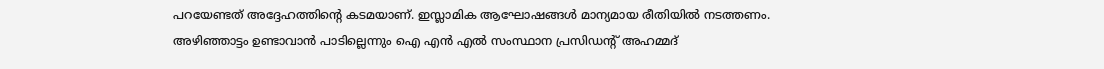പറയേണ്ടത് അദ്ദേഹത്തിന്റെ കടമയാണ്. ഇസ്ലാമിക ആഘോഷങ്ങൾ മാന്യമായ രീതിയിൽ നടത്തണം. അഴിഞ്ഞാട്ടം ഉണ്ടാവാൻ പാടില്ലെന്നും ഐ എൻ എൽ സംസ്ഥാന പ്രസിഡന്റ് അഹമ്മദ്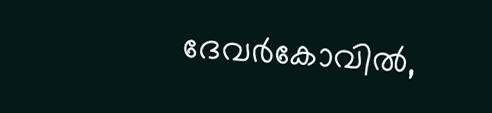ദേവർകോവിൽ,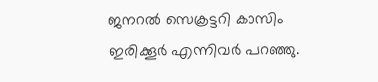ജനറൽ സെക്രട്ടറി കാസിം ഇരിക്കൂർ എന്നിവർ പറഞ്ഞു.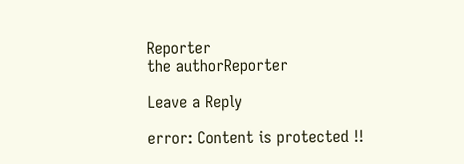Reporter
the authorReporter

Leave a Reply

error: Content is protected !!